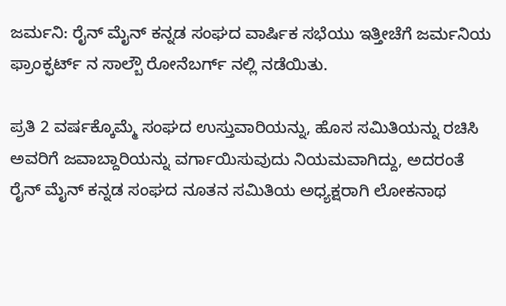ಜರ್ಮನಿ: ರೈನ್ ಮೈನ್ ಕನ್ನಡ ಸಂಘದ ವಾರ್ಷಿಕ ಸಭೆಯು ಇತ್ತೀಚೆಗೆ ಜರ್ಮನಿಯ ಫ್ರಾಂಕ್ಫರ್ಟ್ ನ ಸಾಲ್ಬೌ ರೋನೆಬರ್ಗ್ ನಲ್ಲಿ ನಡೆಯಿತು.

ಪ್ರತಿ 2 ವರ್ಷಕ್ಕೊಮ್ಮೆ ಸಂಘದ ಉಸ್ತುವಾರಿಯನ್ನು, ಹೊಸ ಸಮಿತಿಯನ್ನು ರಚಿಸಿ ಅವರಿಗೆ ಜವಾಬ್ದಾರಿಯನ್ನು ವರ್ಗಾಯಿಸುವುದು ನಿಯಮವಾಗಿದ್ದು, ಅದರಂತೆ ರೈನ್ ಮೈನ್ ಕನ್ನಡ ಸಂಘದ ನೂತನ ಸಮಿತಿಯ ಅಧ್ಯಕ್ಷರಾಗಿ ಲೋಕನಾಥ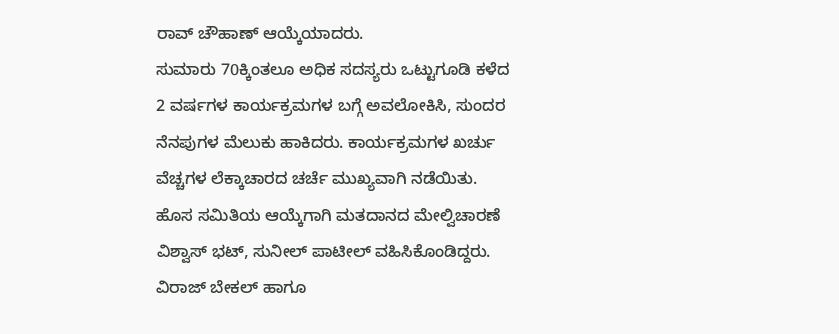ರಾವ್ ಚೌಹಾಣ್ ಆಯ್ಕೆಯಾದರು.
ಸುಮಾರು 70ಕ್ಕಿಂತಲೂ ಅಧಿಕ ಸದಸ್ಯರು ಒಟ್ಟುಗೂಡಿ ಕಳೆದ 2 ವರ್ಷಗಳ ಕಾರ್ಯಕ್ರಮಗಳ ಬಗ್ಗೆ ಅವಲೋಕಿಸಿ, ಸುಂದರ ನೆನಪುಗಳ ಮೆಲುಕು ಹಾಕಿದರು. ಕಾರ್ಯಕ್ರಮಗಳ ಖರ್ಚು ವೆಚ್ಚಗಳ ಲೆಕ್ಕಾಚಾರದ ಚರ್ಚೆ ಮುಖ್ಯವಾಗಿ ನಡೆಯಿತು. ಹೊಸ ಸಮಿತಿಯ ಆಯ್ಕೆಗಾಗಿ ಮತದಾನದ ಮೇಲ್ವಿಚಾರಣೆ ವಿಶ್ವಾಸ್ ಭಟ್, ಸುನೀಲ್ ಪಾಟೀಲ್ ವಹಿಸಿಕೊಂಡಿದ್ದರು. ವಿರಾಜ್ ಬೇಕಲ್ ಹಾಗೂ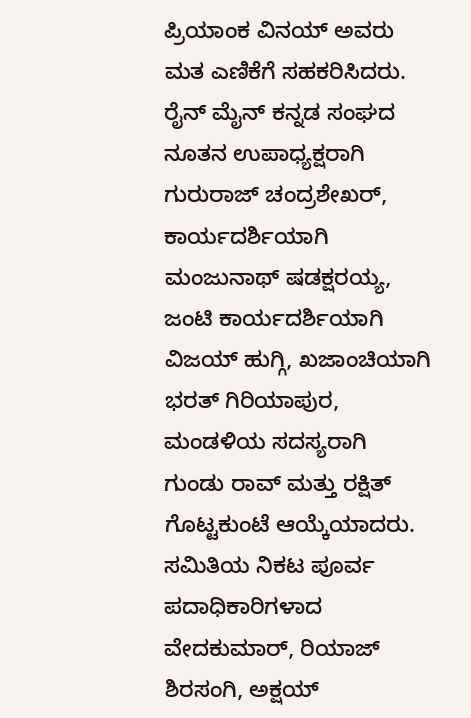ಪ್ರಿಯಾಂಕ ವಿನಯ್ ಅವರು ಮತ ಎಣಿಕೆಗೆ ಸಹಕರಿಸಿದರು.
ರೈನ್ ಮೈನ್ ಕನ್ನಡ ಸಂಘದ ನೂತನ ಉಪಾಧ್ಯಕ್ಷರಾಗಿ ಗುರುರಾಜ್ ಚಂದ್ರಶೇಖರ್, ಕಾರ್ಯದರ್ಶಿಯಾಗಿ ಮಂಜುನಾಥ್ ಷಡಕ್ಷರಯ್ಯ, ಜಂಟಿ ಕಾರ್ಯದರ್ಶಿಯಾಗಿ ವಿಜಯ್ ಹುಗ್ಗಿ, ಖಜಾಂಚಿಯಾಗಿ ಭರತ್ ಗಿರಿಯಾಪುರ, ಮಂಡಳಿಯ ಸದಸ್ಯರಾಗಿ ಗುಂಡು ರಾವ್ ಮತ್ತು ರಕ್ಷಿತ್ ಗೊಟ್ಟಕುಂಟೆ ಆಯ್ಕೆಯಾದರು.
ಸಮಿತಿಯ ನಿಕಟ ಪೂರ್ವ ಪದಾಧಿಕಾರಿಗಳಾದ ವೇದಕುಮಾರ್, ರಿಯಾಜ್ ಶಿರಸಂಗಿ, ಅಕ್ಷಯ್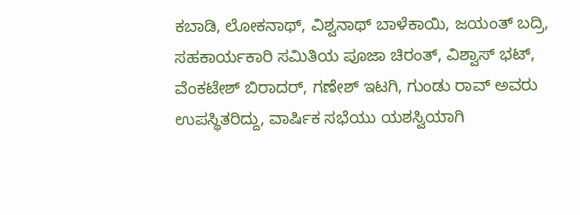ಕಬಾಡಿ, ಲೋಕನಾಥ್, ವಿಶ್ವನಾಥ್ ಬಾಳೆಕಾಯಿ, ಜಯಂತ್ ಬದ್ರಿ, ಸಹಕಾರ್ಯಕಾರಿ ಸಮಿತಿಯ ಪೂಜಾ ಚಿರಂತ್, ವಿಶ್ವಾಸ್ ಭಟ್, ವೆಂಕಟೇಶ್ ಬಿರಾದರ್, ಗಣೇಶ್ ಇಟಗಿ, ಗುಂಡು ರಾವ್ ಅವರು ಉಪಸ್ಥಿತರಿದ್ದು, ವಾರ್ಷಿಕ ಸಭೆಯು ಯಶಸ್ವಿಯಾಗಿ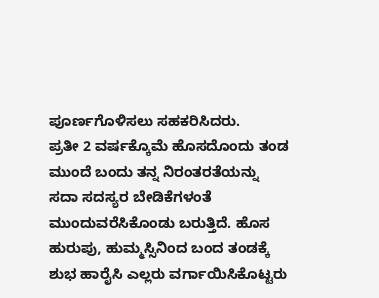ಪೂರ್ಣಗೊಳಿಸಲು ಸಹಕರಿಸಿದರು.
ಪ್ರತೀ 2 ವರ್ಷಕ್ಕೊಮೆ ಹೊಸದೊಂದು ತಂಡ ಮುಂದೆ ಬಂದು ತನ್ನ ನಿರಂತರತೆಯನ್ನು ಸದಾ ಸದಸ್ಯರ ಬೇಡಿಕೆಗಳಂತೆ ಮುಂದುವರೆಸಿಕೊಂಡು ಬರುತ್ತಿದೆ. ಹೊಸ ಹುರುಪು, ಹುಮ್ಮಸ್ಸಿನಿಂದ ಬಂದ ತಂಡಕ್ಕೆ ಶುಭ ಹಾರೈಸಿ ಎಲ್ಲರು ವರ್ಗಾಯಿಸಿಕೊಟ್ಟರು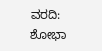ವರದಿ: ಶೋಭಾ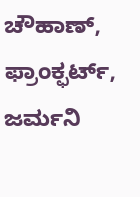ಚೌಹಾಣ್, ಫ್ರಾಂಕ್ಫರ್ಟ್, ಜರ್ಮನಿ